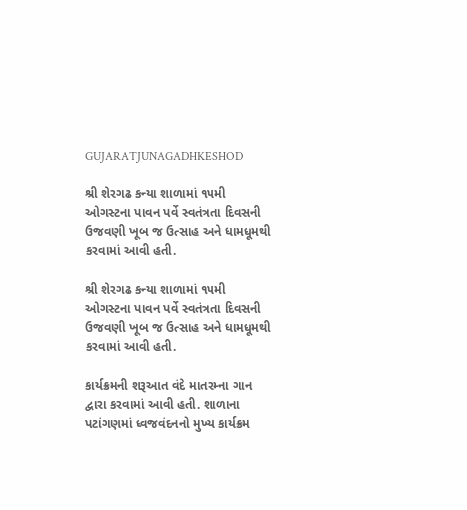GUJARATJUNAGADHKESHOD

શ્રી શેરગઢ કન્યા શાળામાં ૧૫મી ઓગસ્ટના પાવન પર્વે સ્વતંત્રતા દિવસની ઉજવણી ખૂબ જ ઉત્સાહ અને ધામધૂમથી કરવામાં આવી હતી.

શ્રી શેરગઢ કન્યા શાળામાં ૧૫મી ઓગસ્ટના પાવન પર્વે સ્વતંત્રતા દિવસની ઉજવણી ખૂબ જ ઉત્સાહ અને ધામધૂમથી કરવામાં આવી હતી.

કાર્યક્રમની શરૂઆત વંદે માતરમ્ના ગાન દ્વારા કરવામાં આવી હતી. શાળાના પટાંગણમાં ધ્વજવંદનનો મુખ્ય કાર્યક્રમ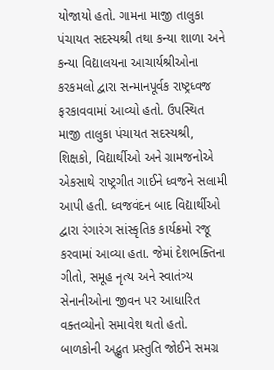યોજાયો હતો. ગામના માજી તાલુકા પંચાયત સદસ્યશ્રી તથા કન્યા શાળા અને કન્યા વિદ્યાલયના આચાર્યશ્રીઓના કરકમલો દ્વારા સન્માનપૂર્વક રાષ્ટ્રધ્વજ ફરકાવવામાં આવ્યો હતો. ઉપસ્થિત માજી તાલુકા પંચાયત સદસ્યશ્રી, શિક્ષકો, વિદ્યાર્થીઓ અને ગ્રામજનોએ એકસાથે રાષ્ટ્રગીત ગાઈને ધ્વજને સલામી આપી હતી. ધ્વજવંદન બાદ વિદ્યાર્થીઓ દ્વારા રંગારંગ સાંસ્કૃતિક કાર્યક્રમો રજૂ કરવામાં આવ્યા હતા. જેમાં દેશભક્તિના ગીતો, સમૂહ નૃત્ય અને સ્વાતંત્ર્ય સેનાનીઓના જીવન પર આધારિત વક્તવ્યોનો સમાવેશ થતો હતો. બાળકોની અદ્ભુત પ્રસ્તુતિ જોઈને સમગ્ર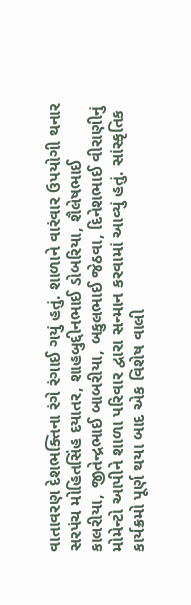વાતાવરણ દેશભક્તિના રંગે રંગાઈ ગયું હતું. શાળાને વારંવાર ઉપયોગી થનાર સરપંચ મોહિતસિંહ દયાતર, શાહબુદ્દીનભાઈ ડોબરિયા, શૈલેષભાઈ કાલરીયા, જીતેન્દ્રભાઈ બાબરીયા, બકુલભાઈ જેઠવા, દિનેશભાઈ વીરાણીનું મોમેન્ટો આપીને શાળા પરિવાર દ્વારા સન્માન કરવામાં આવ્યું હતું. સાંસ્કૃતિક કાર્યક્રમો પૂર્ણ થયા બાદ એક વિશેષ વાલી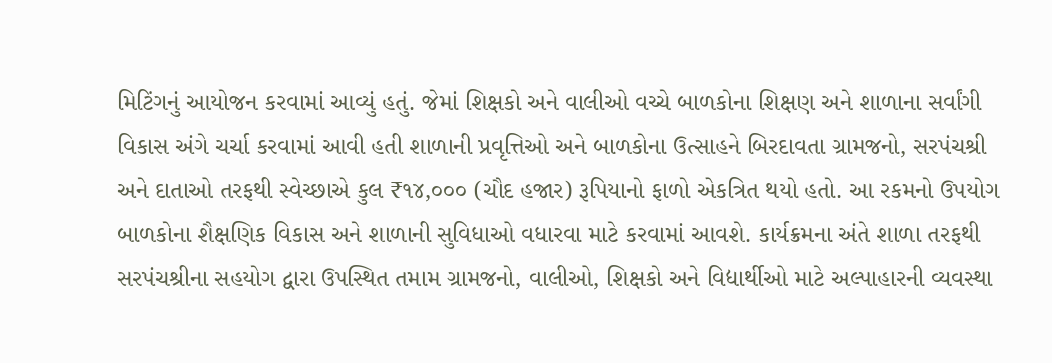મિટિંગનું આયોજન કરવામાં આવ્યું હતું. જેમાં શિક્ષકો અને વાલીઓ વચ્ચે બાળકોના શિક્ષણ અને શાળાના સર્વાંગી વિકાસ અંગે ચર્ચા કરવામાં આવી હતી શાળાની પ્રવૃત્તિઓ અને બાળકોના ઉત્સાહને બિરદાવતા ગ્રામજનો, સરપંચશ્રી અને દાતાઓ તરફથી સ્વેચ્છાએ કુલ ₹૧૪,૦૦૦ (ચૌદ હજાર) રૂપિયાનો ફાળો એકત્રિત થયો હતો. આ રકમનો ઉપયોગ બાળકોના શૈક્ષણિક વિકાસ અને શાળાની સુવિધાઓ વધારવા માટે કરવામાં આવશે. કાર્યક્રમના અંતે શાળા તરફથી સરપંચશ્રીના સહયોગ દ્વારા ઉપસ્થિત તમામ ગ્રામજનો, વાલીઓ, શિક્ષકો અને વિદ્યાર્થીઓ માટે અલ્પાહારની વ્યવસ્થા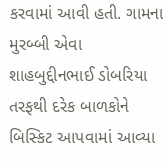કરવામાં આવી હતી. ગામના મુરબ્બી એવા શાહબુદ્દીનભાઈ ડોબરિયા તરફથી દરેક બાળકોને બિસ્કિટ આપવામાં આવ્યા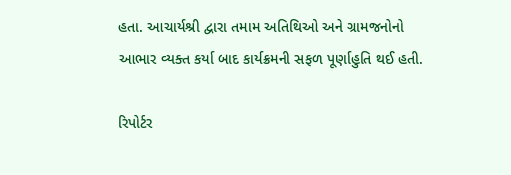હતા. આચાર્યશ્રી દ્વારા તમામ અતિથિઓ અને ગ્રામજનોનો આભાર વ્યક્ત કર્યા બાદ કાર્યક્રમની સફળ પૂર્ણાહુતિ થઈ હતી.

રિપોર્ટર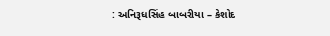: અનિરૂધસિંહ બાબરીયા – કેશોદ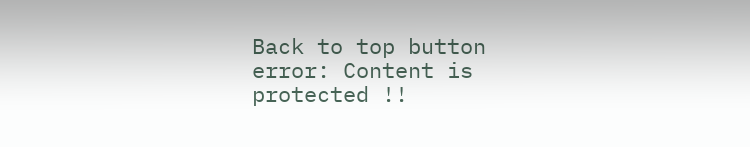Back to top button
error: Content is protected !!